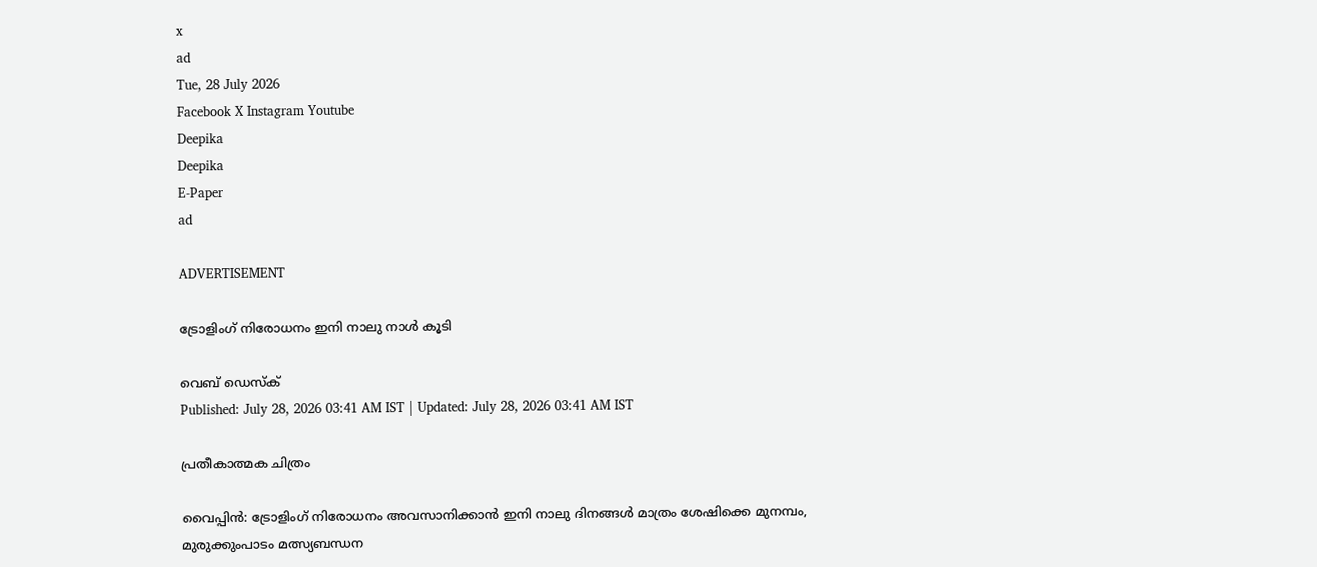x
ad
Tue, 28 July 2026
Facebook X Instagram Youtube
Deepika
Deepika
E-Paper
ad

ADVERTISEMENT

ട്രോളിംഗ് നിരോധനം ഇനി നാലു നാൾ കൂടി

വെബ് ഡെസ്ക്
Published: July 28, 2026 03:41 AM IST | Updated: July 28, 2026 03:41 AM IST

പ്രതീകാത്മക ചിത്രം

വൈപ്പിൻ: ട്രോളിംഗ് നിരോധനം അവസാനിക്കാൻ ഇനി നാലു ദിനങ്ങൾ മാത്രം ശേഷിക്കെ മുനമ്പം, മുരുക്കുംപാടം മത്സ്യബന്ധന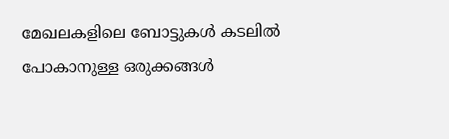മേഖലകളിലെ ബോട്ടുകൾ കടലിൽ പോകാനുള്ള ഒരുക്കങ്ങൾ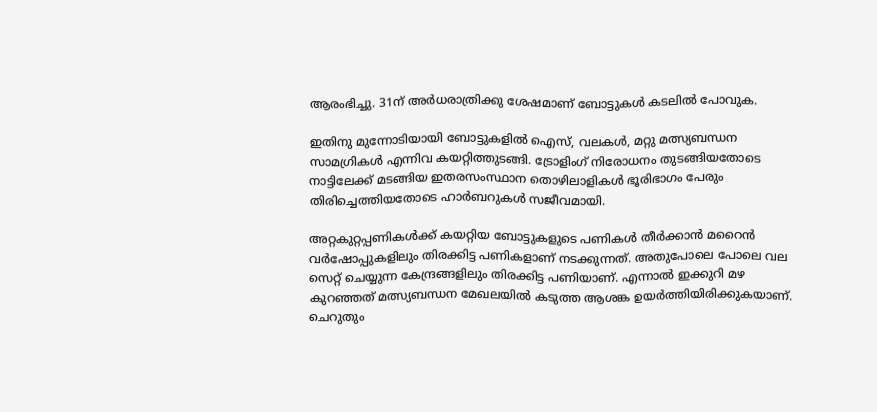ആരംഭിച്ചു. 31ന് അർധരാത്രിക്കു ശേഷമാണ് ബോട്ടുകൾ കടലിൽ പോവുക.

ഇതിനു മുന്നോടിയായി ബോട്ടുകളിൽ ഐസ്, വലകൾ, മറ്റു മത്സ്യബന്ധന സാമഗ്രികൾ എന്നിവ കയറ്റിത്തുടങ്ങി. ട്രോളിംഗ് നിരോധനം തുടങ്ങിയതോടെ നാട്ടിലേക്ക് മടങ്ങിയ ഇതരസംസ്ഥാന തൊഴിലാളികൾ ഭൂരിഭാഗം പേരും തിരിച്ചെത്തിയതോടെ ഹാർബറുകൾ സജീവമായി.

അറ്റകുറ്റപ്പണികൾക്ക് കയറ്റിയ ബോട്ടുകളുടെ പണികൾ തീർക്കാൻ മറൈൻ വർഷോപ്പുകളിലും തിരക്കിട്ട പണികളാണ് നടക്കുന്നത്. അതുപോലെ പോലെ വല സെറ്റ് ചെയ്യുന്ന കേന്ദ്രങ്ങളിലും തിരക്കിട്ട പണിയാണ്. എന്നാൽ ഇക്കുറി മഴ കുറഞ്ഞത് മത്സ്യബന്ധന മേഖലയിൽ കടുത്ത ആശങ്ക ഉയർത്തിയിരിക്കുകയാണ്.
ചെറുതും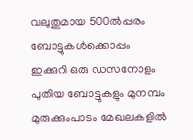വലുതുമായ 500ൽപ്പരം ബോട്ടുകൾക്കൊപ്പം ഇക്കുറി ഒരു ഡസനോളം പുതിയ ബോട്ടുകളും മുനമ്പം മുരുക്കുംപാടം മേഖലകളിൽ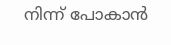നിന്ന് പോകാൻ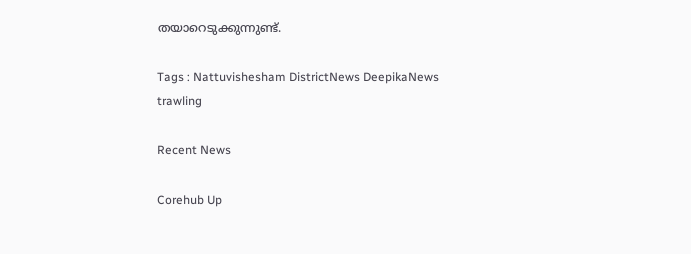തയാറെടുക്കുന്നുണ്ട്.

Tags : Nattuvishesham DistrictNews DeepikaNews trawling

Recent News

Corehub Up